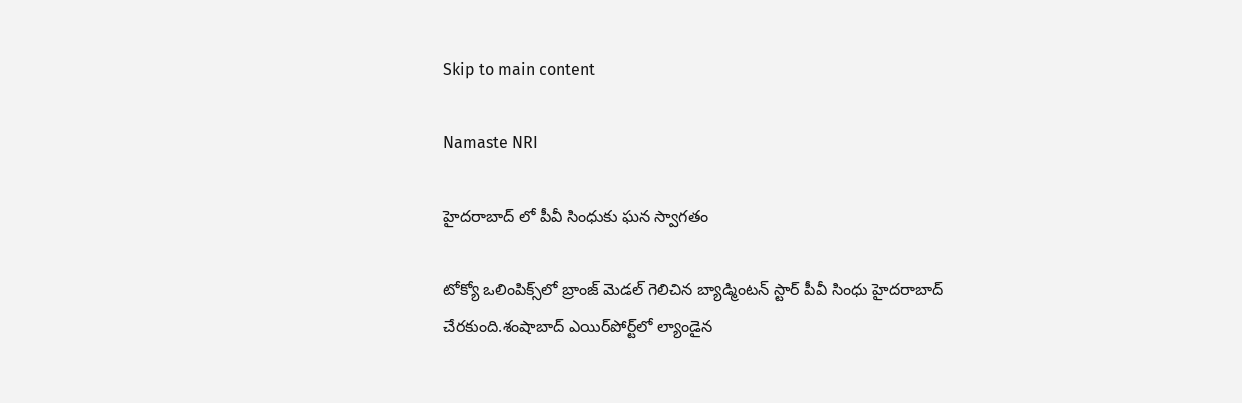Skip to main content

Namaste NRI

హైదరాబాద్ లో పీవీ సింధుకు ఘన స్వాగతం

టోక్యో ఒలింపిక్స్‌లో బ్రాంజ్‌ మెడల్‌ గెలిచిన బ్యాడ్మింటన్‌ స్టార్‌ పీవీ సింధు హైదరాబాద్‌ చేరకుంది.శంషాబాద్‌ ఎయిర్‌పోర్ట్‌లో ల్యాండైన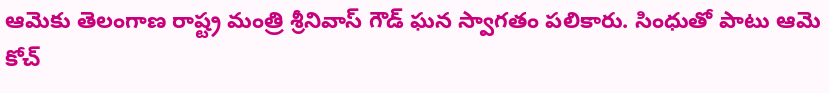ఆమెకు తెలంగాణ రాష్ట్ర మంత్రి శ్రీనివాస్‌ గౌడ్‌ ఘన స్వాగతం పలికారు. సింధుతో పాటు ఆమె కోచ్‌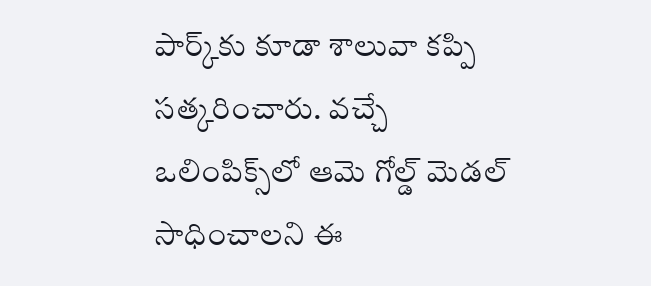పార్క్‌కు కూడా శాలువా కప్పి సత్కరించారు. వచ్చే ఒలింపిక్స్‌లో ఆమె గోల్డ్‌ మెడల్‌ సాధించాలని ఈ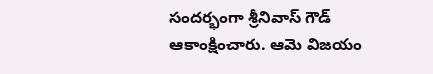సందర్భంగా శ్రీనివాస్‌ గౌడ్‌ ఆకాంక్షించారు. ఆమె విజయం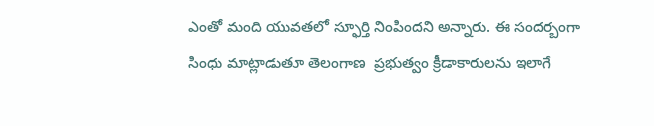ఎంతో మంది యువతలో స్ఫూర్తి నింపిందని అన్నారు. ఈ సందర్బంగా సింధు మాట్లాడుతూ తెలంగాణ  ప్రభుత్వం క్రీడాకారులను ఇలాగే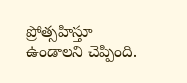ప్రోత్సహిస్తూ ఉండాలని చెప్పింది.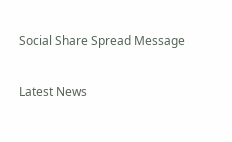Social Share Spread Message

Latest News